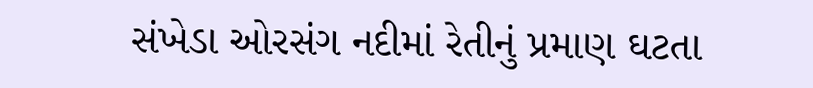સંખેડા ઓરસંગ નદીમાં રેતીનું પ્રમાણ ઘટતા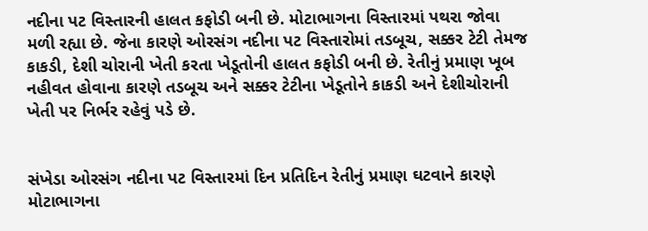નદીના પટ વિસ્તારની હાલત કફોડી બની છે. મોટાભાગના વિસ્તારમાં પથરા જોવા મળી રહ્યા છે. જેના કારણે ઓરસંગ નદીના પટ વિસ્તારોમાં તડબૂચ, સક્કર ટેટી તેમજ કાકડી, દેશી ચોરાની ખેતી કરતા ખેડૂતોની હાલત કફોડી બની છે. રેતીનું પ્રમાણ ખૂબ નહીવત હોવાના કારણે તડબૂચ અને સક્કર ટેટીના ખેડૂતોને કાકડી અને દેશીચોરાની ખેતી પર નિર્ભર રહેવું પડે છે.


સંખેડા ઓરસંગ નદીના પટ વિસ્તારમાં દિન પ્રતિદિન રેતીનું પ્રમાણ ઘટવાને કારણે મોટાભાગના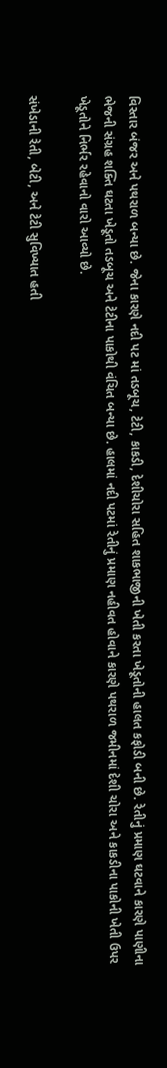વિસ્તાર બંજર અને પથરાળ બન્યા છે. જેના કારણે નદી પટ માં તડબૂચ, ટેટી, કાકડી, દેશીચોરા સહિત શાકભાજીની ખેતી કરતા ખેડૂતોની હાલત કફોડી બની છે. રેતીનું પ્રમાણ ઘટવાને કારણે પાણીના ભેજની સંગ્રહ શક્તિ ઘટતા ખેડૂતો તડબૂચ અને ટેટીના પાકોથી વંચિત બન્યા છે. હાલમાં નદી પટમાં રેતીનું પ્રમાણ નહીવત હોવાને કારણે પથરાળ જમીનમાં દેશી ચોરા અને કાકડીના પાકોની ખેતી ઉપર ખેડૂતોને નિર્ભર રહેવાનો વારો આવ્યો છે.

સંખેડાની રેતી, બેટી, અને ટેટી સુવિખ્યાત હતી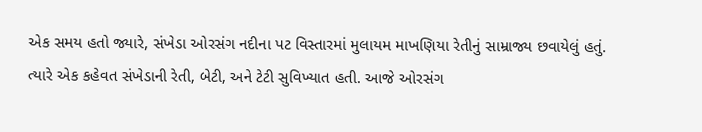એક સમય હતો જ્યારે, સંખેડા ઓરસંગ નદીના પટ વિસ્તારમાં મુલાયમ માખણિયા રેતીનું સામ્રાજ્ય છવાયેલું હતું. ત્યારે એક કહેવત સંખેડાની રેતી, બેટી, અને ટેટી સુવિખ્યાત હતી. આજે ઓરસંગ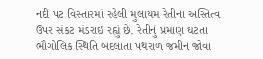નદી પટ વિસ્તારમાં રહેલી મુલાયમ રેતીના અસ્તિત્વ ઉપર સંકટ મંડરાઇ રહ્યું છે. રેતીનું પ્રમાણ ઘટતા ભૌગોલિક સ્થિતિ બદલાતા પથરાળ જમીન જોવા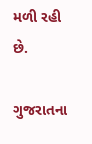મળી રહી છે.

ગુજરાતના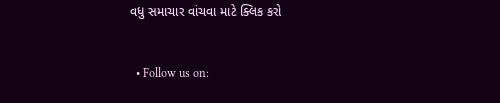વધુ સમાચાર વાંચવા માટે ક્લિક કરો


  • Follow us on: